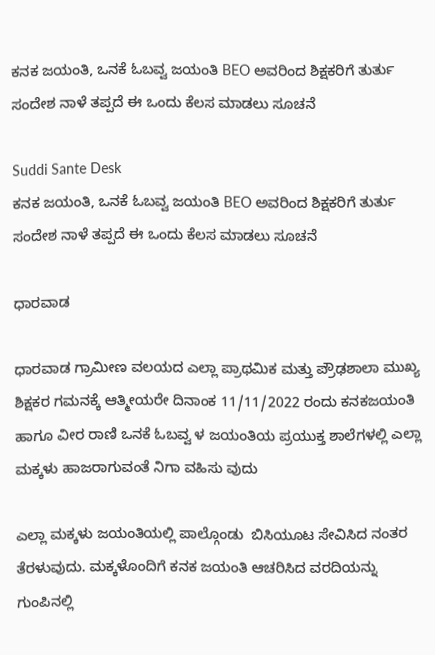ಕನಕ ಜಯಂತಿ, ಒನಕೆ ಓಬವ್ವ ಜಯಂತಿ BEO ಅವರಿಂದ ಶಿಕ್ಷಕರಿಗೆ ತುರ್ತು ಸಂದೇಶ ನಾಳೆ ತಪ್ಪದೆ ಈ ಒಂದು ಕೆಲಸ ಮಾಡಲು ಸೂಚನೆ

Suddi Sante Desk
ಕನಕ ಜಯಂತಿ, ಒನಕೆ ಓಬವ್ವ ಜಯಂತಿ BEO ಅವರಿಂದ ಶಿಕ್ಷಕರಿಗೆ ತುರ್ತು ಸಂದೇಶ ನಾಳೆ ತಪ್ಪದೆ ಈ ಒಂದು ಕೆಲಸ ಮಾಡಲು ಸೂಚನೆ

ಧಾರವಾಡ

ಧಾರವಾಡ ಗ್ರಾಮೀಣ ವಲಯದ ಎಲ್ಲಾ ಪ್ರಾಥಮಿಕ ಮತ್ತು ಪ್ರೌಢಶಾಲಾ ಮುಖ್ಯ ಶಿಕ್ಷಕರ ಗಮನಕ್ಕೆ ಆತ್ಮೀಯರೇ ದಿನಾಂಕ 11/11/2022 ರಂದು ಕನಕಜಯಂತಿ ಹಾಗೂ ವೀರ ರಾಣಿ ಒನಕೆ ಓಬವ್ವ ಳ ಜಯಂತಿಯ ಪ್ರಯುಕ್ತ ಶಾಲೆಗಳಲ್ಲಿ ಎಲ್ಲಾ ಮಕ್ಕಳು ಹಾಜರಾಗುವಂತೆ ನಿಗಾ ವಹಿಸು ವುದು

ಎಲ್ಲಾ ಮಕ್ಕಳು ಜಯಂತಿಯಲ್ಲಿ ಪಾಲ್ಗೊಂಡು  ಬಿಸಿಯೂಟ ಸೇವಿಸಿದ ನಂತರ ತೆರಳುವುದು. ಮಕ್ಕಳೊಂದಿಗೆ ಕನಕ ಜಯಂತಿ ಆಚರಿಸಿದ ವರದಿಯನ್ನು ಗುಂಪಿನಲ್ಲಿ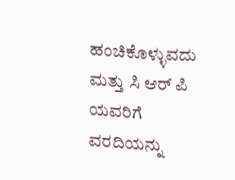ಹಂಚಿಕೊಳ್ಳುವದು ಮತ್ತು ಸಿ ಆರ್ ಪಿ ಯವರಿಗೆ ವರದಿಯನ್ನು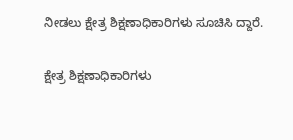ನೀಡಲು ಕ್ಷೇತ್ರ ಶಿಕ್ಷಣಾಧಿಕಾರಿಗಳು ಸೂಚಿಸಿ ದ್ದಾರೆ.

ಕ್ಷೇತ್ರ ಶಿಕ್ಷಣಾಧಿಕಾರಿಗಳು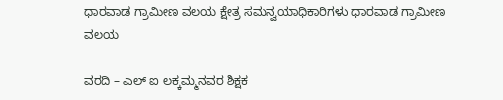ಧಾರವಾಡ ಗ್ರಾಮೀಣ ವಲಯ ಕ್ಷೇತ್ರ ಸಮನ್ವಯಾಧಿಕಾರಿಗಳು ಧಾರವಾಡ ಗ್ರಾಮೀಣ ವಲಯ

ವರದಿ – ಎಲ್ ಐ ಲಕ್ಕಮ್ಮನವರ ಶಿಕ್ಷಕ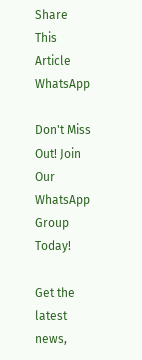Share This Article
WhatsApp

Don't Miss Out! Join Our WhatsApp Group Today!

Get the latest news,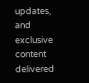updates, and exclusive content delivered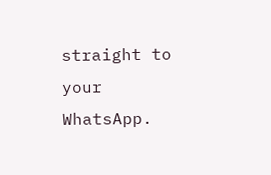straight to your WhatsApp.